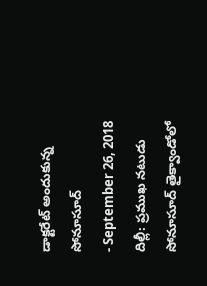డాక్టరేట్ అందుకున్న సోనూసూద్
- September 26, 2018
దిల్లీ: ప్రముఖ నటుడు సోనూసూద్ తైక్వాండోలో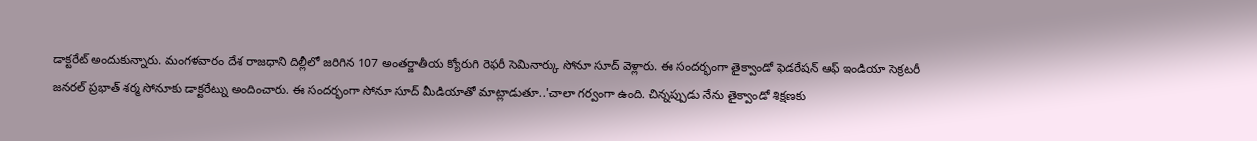డాక్టరేట్ అందుకున్నారు. మంగళవారం దేశ రాజధాని దిల్లీలో జరిగిన 107 అంతర్జాతీయ క్యోరుగి రెఫరీ సెమినార్కు సోనూ సూద్ వెళ్లారు. ఈ సందర్భంగా తైక్వాండో ఫెడరేషన్ ఆఫ్ ఇండియా సెక్రటరీ జనరల్ ప్రభాత్ శర్మ సోనూకు డాక్టరేట్ను అందించారు. ఈ సందర్భంగా సోనూ సూద్ మీడియాతో మాట్లాడుతూ..'చాలా గర్వంగా ఉంది. చిన్నప్పుడు నేను తైక్వాండో శిక్షణకు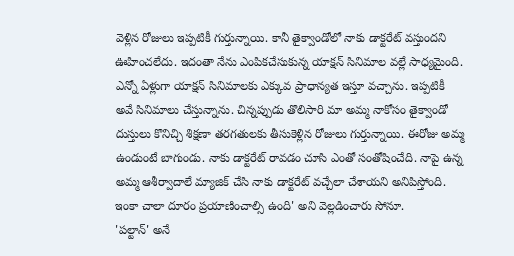వెళ్లిన రోజులు ఇప్పటికీ గుర్తున్నాయి. కానీ తైక్వాండోలో నాకు డాక్టరేట్ వస్తుందని ఊహించలేదు. ఇదంతా నేను ఎంపికచేసుకున్న యాక్షన్ సినిమాల వల్లే సాధ్యమైంది. ఎన్నో ఏళ్లుగా యాక్షన్ సినిమాలకు ఎక్కువ ప్రాధాన్యత ఇస్తూ వచ్చాను. ఇప్పటికీ అవే సినిమాలు చేస్తున్నాను. చిన్నప్పుడు తొలిసారి మా అమ్మ నాకోసం తైక్వాండో దుస్తులు కొనిచ్చి శిక్షణా తరగతులకు తీసుకెళ్లిన రోజులు గుర్తున్నాయి. ఈరోజు అమ్మ ఉండుంటే బాగుండు. నాకు డాక్టరేట్ రావడం చూసి ఎంతో సంతోషించేది. నాపై ఉన్న అమ్మ ఆశీర్వాదాలే మ్యాజిక్ చేసి నాకు డాక్టరేట్ వచ్చేలా చేశాయని అనిపిస్తోంది. ఇంకా చాలా దూరం ప్రయాణించాల్సి ఉంది' అని వెల్లడించారు సోనూ.
'పల్టాన్' అనే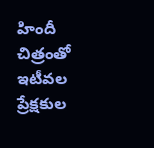హిందీ చిత్రంతో ఇటీవల ప్రేక్షకుల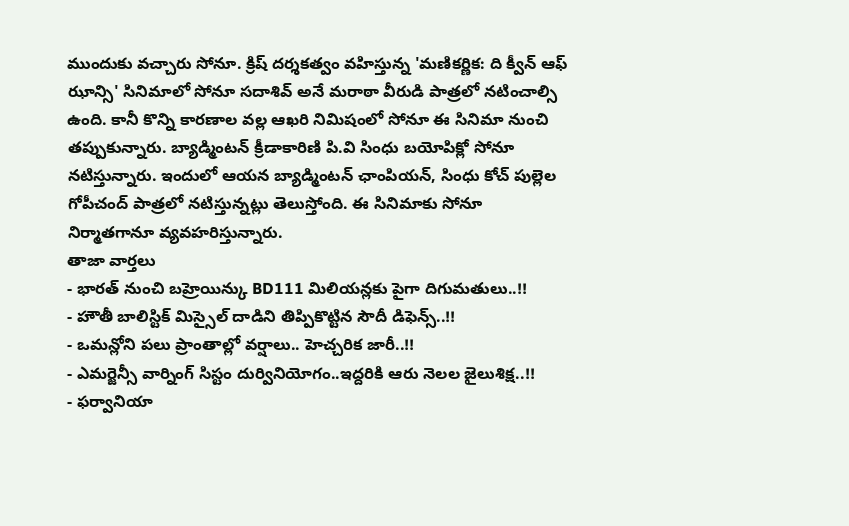ముందుకు వచ్చారు సోనూ. క్రిష్ దర్శకత్వం వహిస్తున్న 'మణికర్ణిక: ది క్వీన్ ఆఫ్ ఝాన్సి' సినిమాలో సోనూ సదాశివ్ అనే మరాఠా వీరుడి పాత్రలో నటించాల్సి ఉంది. కానీ కొన్ని కారణాల వల్ల ఆఖరి నిమిషంలో సోనూ ఈ సినిమా నుంచి తప్పుకున్నారు. బ్యాడ్మింటన్ క్రీడాకారిణి పి.వి సింధు బయోపిక్లో సోనూ నటిస్తున్నారు. ఇందులో ఆయన బ్యాడ్మింటన్ ఛాంపియన్, సింధు కోచ్ పుల్లెల గోపీచంద్ పాత్రలో నటిస్తున్నట్లు తెలుస్తోంది. ఈ సినిమాకు సోనూ నిర్మాతగానూ వ్యవహరిస్తున్నారు.
తాజా వార్తలు
- భారత్ నుంచి బహ్రెయిన్కు BD111 మిలియన్లకు పైగా దిగుమతులు..!!
- హౌతీ బాలిస్టిక్ మిస్సైల్ దాడిని తిప్పికొట్టిన సౌదీ డిఫెన్స్..!!
- ఒమన్లోని పలు ప్రాంతాల్లో వర్షాలు.. హెచ్చరిక జారీ..!!
- ఎమర్జెన్సీ వార్నింగ్ సిస్టం దుర్వినియోగం..ఇద్దరికి ఆరు నెలల జైలుశిక్ష..!!
- ఫర్వానియా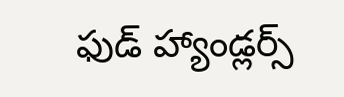ఫుడ్ హ్యాండ్లర్స్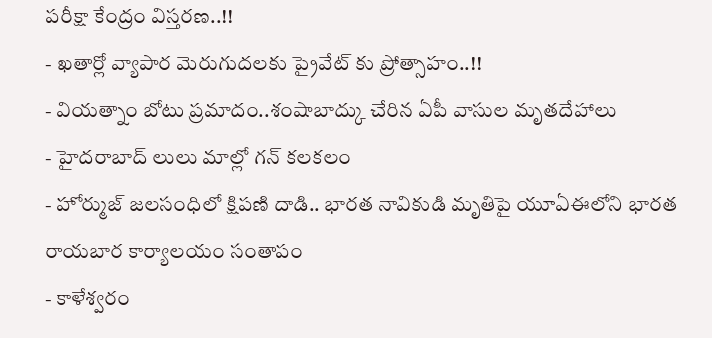పరీక్షా కేంద్రం విస్తరణ..!!
- ఖతార్లో వ్యాపార మెరుగుదలకు ప్రైవేట్ కు ప్రోత్సాహం..!!
- వియత్నాం బోటు ప్రమాదం..శంషాబాద్కు చేరిన ఏపీ వాసుల మృతదేహాలు
- హైదరాబాద్ లులు మాల్లో గన్ కలకలం
- హోర్ముజ్ జలసంధిలో క్షిపణి దాడి.. భారత నావికుడి మృతిపై యూఏఈలోని భారత రాయబార కార్యాలయం సంతాపం
- కాళేశ్వరం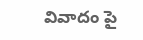వివాదం పై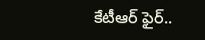కేటీఆర్ ఫైర్..